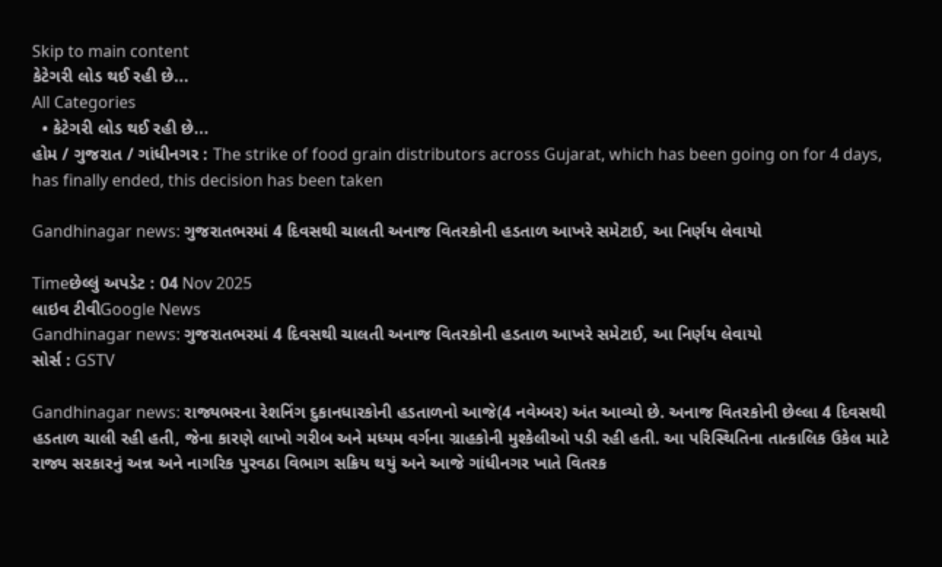Skip to main content
કેટેગરી લોડ થઈ રહી છે...
All Categories
  • કેટેગરી લોડ થઈ રહી છે...
હોમ / ગુજરાત / ગાંધીનગર : The strike of food grain distributors across Gujarat, which has been going on for 4 days, has finally ended, this decision has been taken

Gandhinagar news: ગુજરાતભરમાં 4 દિવસથી ચાલતી અનાજ વિતરકોની હડતાળ આખરે સમેટાઈ, આ નિર્ણય લેવાયો

Timeછેલ્લું અપડેટ : 04 Nov 2025
લાઇવ ટીવીGoogle News
Gandhinagar news: ગુજરાતભરમાં 4 દિવસથી ચાલતી અનાજ વિતરકોની હડતાળ આખરે સમેટાઈ, આ નિર્ણય લેવાયો
સોર્સ : GSTV

Gandhinagar news: રાજ્યભરના રેશનિંગ દુકાનધારકોની હડતાળનો આજે(4 નવેમ્બર) અંત આવ્યો છે. અનાજ વિતરકોની છેલ્લા 4 દિવસથી હડતાળ ચાલી રહી હતી, જેના કારણે લાખો ગરીબ અને મધ્યમ વર્ગના ગ્રાહકોની મુશ્કેલીઓ પડી રહી હતી. આ પરિસ્થિતિના તાત્કાલિક ઉકેલ માટે રાજ્ય સરકારનું અન્ન અને નાગરિક પુરવઠા વિભાગ સક્રિય થયું અને આજે ગાંધીનગર ખાતે વિતરક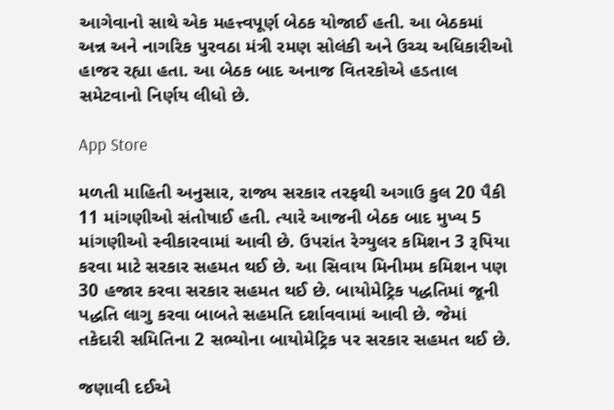આગેવાનો સાથે એક મહત્ત્વપૂર્ણ બેઠક યોજાઈ હતી. આ બેઠકમાં અન્ન અને નાગરિક પુરવઠા મંત્રી રમણ સોલંકી અને ઉચ્ચ અધિકારીઓ હાજર રહ્યા હતા. આ બેઠક બાદ અનાજ વિતરકોએ હડતાલ સમેટવાનો નિર્ણય લીધો છે.

App Store

મળતી માહિતી અનુસાર, રાજ્ય સરકાર તરફથી અગાઉ કુલ 20 પૈકી 11 માંગણીઓ સંતોષાઈ હતી. ત્યારે આજની બેઠક બાદ મુખ્ય 5 માંગણીઓ સ્વીકારવામાં આવી છે. ઉપરાંત રેગ્યુલર કમિશન 3 રૂપિયા કરવા માટે સરકાર સહમત થઈ છે. આ સિવાય મિનીમમ કમિશન પણ 30 હજાર કરવા સરકાર સહમત થઈ છે. બાયોમેટ્રિક પદ્ધતિમાં જૂની પદ્ધતિ લાગુ કરવા બાબતે સહમતિ દર્શાવવામાં આવી છે. જેમાં તકેદારી સમિતિના 2 સભ્યોના બાયોમેટ્રિક પર સરકાર સહમત થઈ છે.

જણાવી દઈએ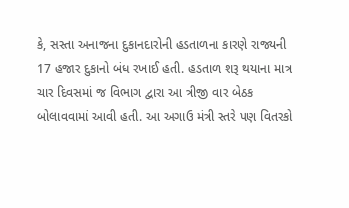કે, સસ્તા અનાજના દુકાનદારોની હડતાળના કારણે રાજ્યની 17 હજાર દુકાનો બંધ રખાઈ હતી. હડતાળ શરૂ થયાના માત્ર ચાર દિવસમાં જ વિભાગ દ્વારા આ ત્રીજી વાર બેઠક બોલાવવામાં આવી હતી. આ અગાઉ મંત્રી સ્તરે પણ વિતરકો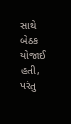સાથે બેઠક યોજાઈ હતી, પરંતુ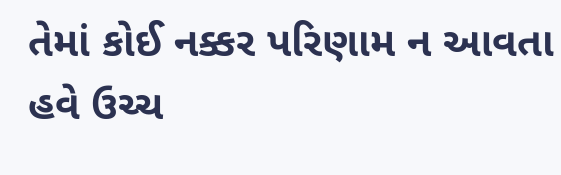તેમાં કોઈ નક્કર પરિણામ ન આવતા હવે ઉચ્ચ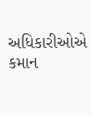અધિકારીઓએ કમાન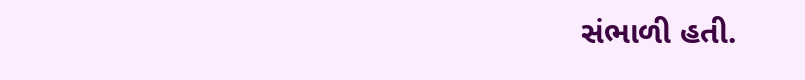સંભાળી હતી.